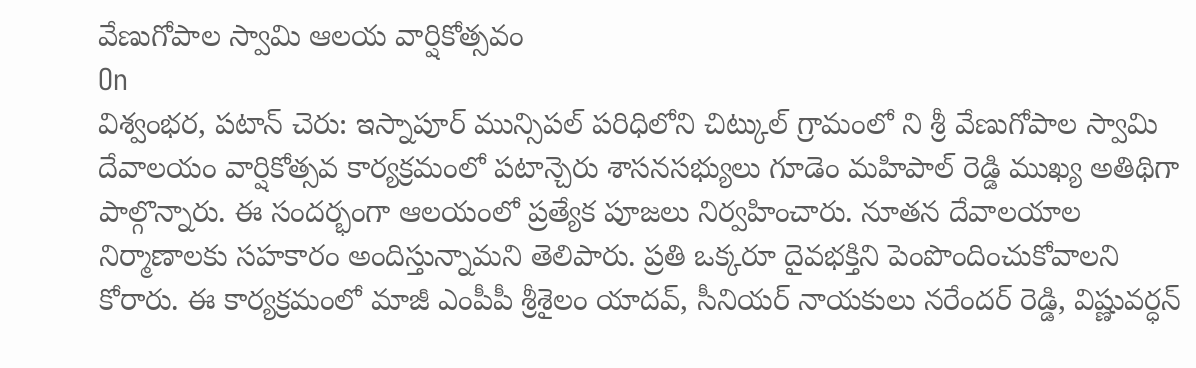వేణుగోపాల స్వామి ఆలయ వార్షికోత్సవం
On
విశ్వంభర, పటాన్ చెరు: ఇస్నాపూర్ మున్సిపల్ పరిధిలోని చిట్కుల్ గ్రామంలో ని శ్రీ వేణుగోపాల స్వామి దేవాలయం వార్షికోత్సవ కార్యక్రమంలో పటాన్చెరు శాసనసభ్యులు గూడెం మహిపాల్ రెడ్డి ముఖ్య అతిథిగా పాల్గొన్నారు. ఈ సందర్భంగా ఆలయంలో ప్రత్యేక పూజలు నిర్వహించారు. నూతన దేవాలయాల నిర్మాణాలకు సహకారం అందిస్తున్నామని తెలిపారు. ప్రతి ఒక్కరూ దైవభక్తిని పెంపొందించుకోవాలని కోరారు. ఈ కార్యక్రమంలో మాజీ ఎంపీపీ శ్రీశైలం యాదవ్, సీనియర్ నాయకులు నరేందర్ రెడ్డి, విష్ణువర్ధన్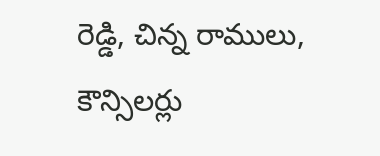రెడ్డి, చిన్న రాములు, కౌన్సిలర్లు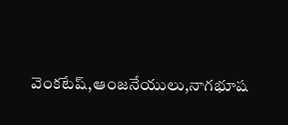వెంకటేష్,ఆంజనేయులు,నాగభూష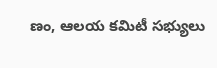ణం, ఆలయ కమిటీ సభ్యులు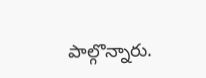పాల్గొన్నారు.